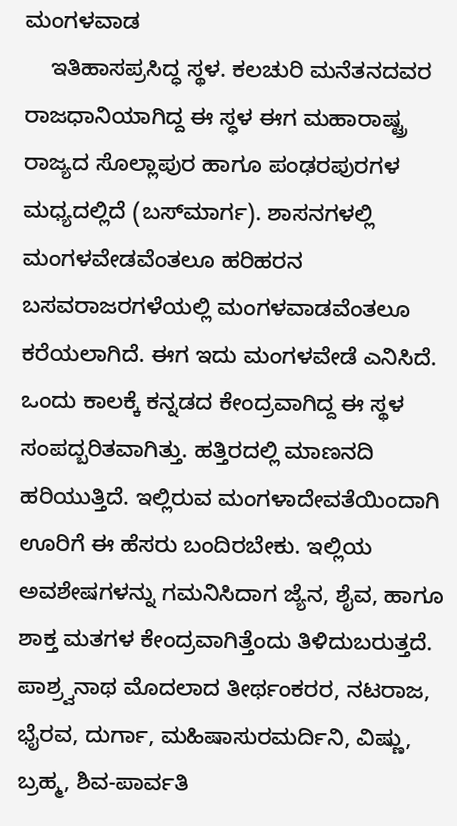ಮಂಗಳವಾಡ
    ಇತಿಹಾಸಪ್ರಸಿದ್ಧ ಸ್ಥಳ. ಕಲಚುರಿ ಮನೆತನದವರ ರಾಜಧಾನಿಯಾಗಿದ್ದ ಈ ಸ್ಧಳ ಈಗ ಮಹಾರಾಷ್ಟ್ರ ರಾಜ್ಯದ ಸೊಲ್ಲಾಪುರ ಹಾಗೂ ಪಂಢರಪುರಗಳ ಮಧ್ಯದಲ್ಲಿದೆ (ಬಸ್‍ಮಾರ್ಗ). ಶಾಸನಗಳಲ್ಲಿ ಮಂಗಳವೇಡವೆಂತಲೂ ಹರಿಹರನ ಬಸವರಾಜರಗಳೆಯಲ್ಲಿ ಮಂಗಳವಾಡವೆಂತಲೂ ಕರೆಯಲಾಗಿದೆ. ಈಗ ಇದು ಮಂಗಳವೇಡೆ ಎನಿಸಿದೆ. ಒಂದು ಕಾಲಕ್ಕೆ ಕನ್ನಡದ ಕೇಂದ್ರವಾಗಿದ್ದ ಈ ಸ್ಥಳ ಸಂಪದ್ಬರಿತವಾಗಿತ್ತು. ಹತ್ತಿರದಲ್ಲಿ ಮಾಣನದಿ ಹರಿಯುತ್ತಿದೆ. ಇಲ್ಲಿರುವ ಮಂಗಳಾದೇವತೆಯಿಂದಾಗಿ ಊರಿಗೆ ಈ ಹೆಸರು ಬಂದಿರಬೇಕು. ಇಲ್ಲಿಯ ಅವಶೇಷಗಳನ್ನು ಗಮನಿಸಿದಾಗ ಜ್ಯೆನ, ಶೈವ, ಹಾಗೂ ಶಾಕ್ತ ಮತಗಳ ಕೇಂದ್ರವಾಗಿತ್ತೆಂದು ತಿಳಿದುಬರುತ್ತದೆ. ಪಾಶ್ರ್ವನಾಥ ಮೊದಲಾದ ತೀರ್ಥಂಕರರ, ನಟರಾಜ, ಭೈರವ, ದುರ್ಗಾ, ಮಹಿಷಾಸುರಮರ್ದಿನಿ, ವಿಷ್ಣು, ಬ್ರಹ್ಮ, ಶಿವ-ಪಾರ್ವತಿ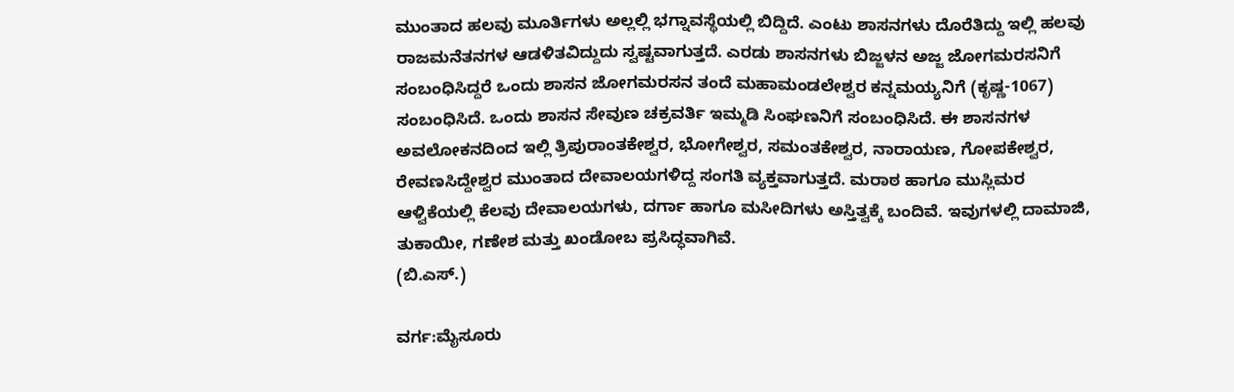ಮುಂತಾದ ಹಲವು ಮೂರ್ತಿಗಳು ಅಲ್ಲಲ್ಲಿ ಭಗ್ನಾವಸ್ಥೆಯಲ್ಲಿ ಬಿದ್ದಿದೆ. ಎಂಟು ಶಾಸನಗಳು ದೊರೆತಿದ್ದು ಇಲ್ಲಿ ಹಲವು ರಾಜಮನೆತನಗಳ ಆಡಳಿತವಿದ್ದುದು ಸ್ವಷ್ಟವಾಗುತ್ತದೆ. ಎರಡು ಶಾಸನಗಳು ಬಿಜ್ಜಳನ ಅಜ್ಜ ಜೋಗಮರಸನಿಗೆ ಸಂಬಂಧಿಸಿದ್ದರೆ ಒಂದು ಶಾಸನ ಜೋಗಮರಸನ ತಂದೆ ಮಹಾಮಂಡಲೇಶ್ವರ ಕನ್ನಮಯ್ಯನಿಗೆ (ಕೃಷ್ಣ-1067) ಸಂಬಂಧಿಸಿದೆ. ಒಂದು ಶಾಸನ ಸೇವುಣ ಚಕ್ರವರ್ತಿ ಇಮ್ಮಡಿ ಸಿಂಘಣನಿಗೆ ಸಂಬಂಧಿಸಿದೆ. ಈ ಶಾಸನಗಳ ಅವಲೋಕನದಿಂದ ಇಲ್ಲಿ ತ್ರಿಪುರಾಂತಕೇಶ್ವರ, ಭೋಗೇಶ್ವರ, ಸಮಂತಕೇಶ್ವರ, ನಾರಾಯಣ, ಗೋಪಕೇಶ್ವರ, ರೇವಣಸಿದ್ದೇಶ್ವರ ಮುಂತಾದ ದೇವಾಲಯಗಳಿದ್ದ ಸಂಗತಿ ವ್ಯಕ್ತವಾಗುತ್ತದೆ. ಮರಾಠ ಹಾಗೂ ಮುಸ್ಲಿಮರ ಆಳ್ವಿಕೆಯಲ್ಲಿ ಕೆಲವು ದೇವಾಲಯಗಳು, ದರ್ಗಾ ಹಾಗೂ ಮಸೀದಿಗಳು ಅಸ್ತಿತ್ವಕ್ಕೆ ಬಂದಿವೆ. ಇವುಗಳಲ್ಲಿ ದಾಮಾಜಿ, ತುಕಾಯೀ, ಗಣೇಶ ಮತ್ತು ಖಂಡೋಬ ಪ್ರಸಿದ್ಧವಾಗಿವೆ.
(ಬಿ.ಎಸ್.)

ವರ್ಗ:ಮೈಸೂರು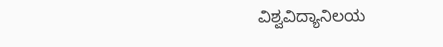ವಿಶ್ವವಿದ್ಯಾನಿಲಯ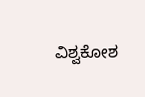ವಿಶ್ವಕೋಶ